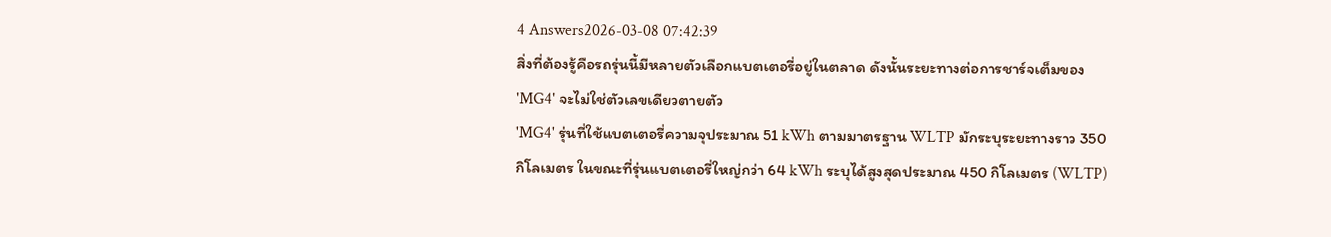4 Answers2026-03-08 07:42:39
สิ่งที่ต้องรู้คือรถรุ่นนี้มีหลายตัวเลือกแบตเตอรี่อยู่ในตลาด ดังนั้นระยะทางต่อการชาร์จเต็มของ 'MG4' จะไม่ใช่ตัวเลขเดียวตายตัว
'MG4' รุ่นที่ใช้แบตเตอรี่ความจุประมาณ 51 kWh ตามมาตรฐาน WLTP มักระบุระยะทางราว 350 กิโลเมตร ในขณะที่รุ่นแบตเตอรี่ใหญ่กว่า 64 kWh ระบุได้สูงสุดประมาณ 450 กิโลเมตร (WLTP)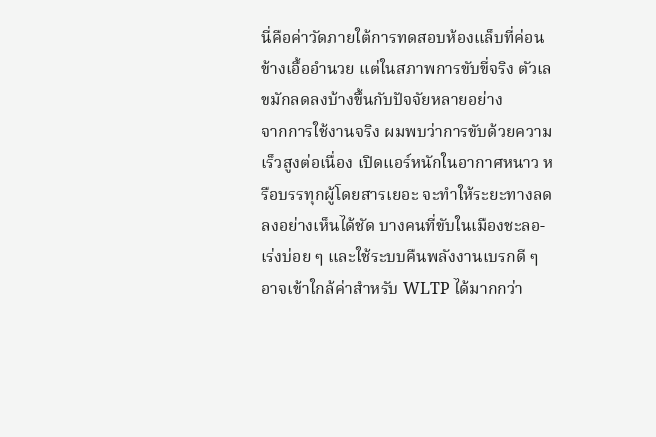นี่คือค่าวัดภายใต้การทดสอบห้องแล็บที่ค่อนข้างเอื้ออำนวย แต่ในสภาพการขับขี่จริง ตัวเลขมักลดลงบ้างขึ้นกับปัจจัยหลายอย่าง
จากการใช้งานจริง ผมพบว่าการขับด้วยความเร็วสูงต่อเนื่อง เปิดแอร์หนักในอากาศหนาว หรือบรรทุกผู้โดยสารเยอะ จะทำให้ระยะทางลดลงอย่างเห็นได้ชัด บางคนที่ขับในเมืองชะลอ-เร่งบ่อย ๆ และใช้ระบบคืนพลังงานเบรกดี ๆ อาจเข้าใกล้ค่าสำหรับ WLTP ได้มากกว่า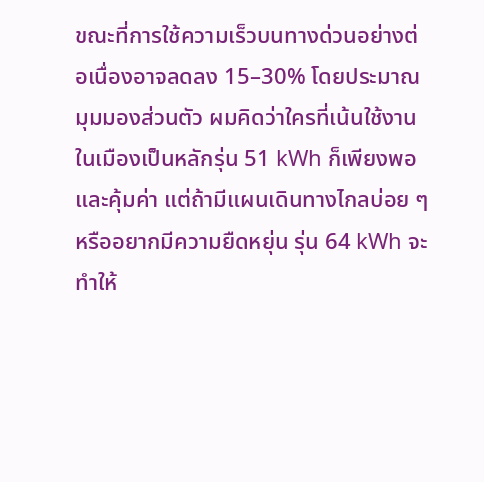ขณะที่การใช้ความเร็วบนทางด่วนอย่างต่อเนื่องอาจลดลง 15–30% โดยประมาณ
มุมมองส่วนตัว ผมคิดว่าใครที่เน้นใช้งานในเมืองเป็นหลักรุ่น 51 kWh ก็เพียงพอและคุ้มค่า แต่ถ้ามีแผนเดินทางไกลบ่อย ๆ หรืออยากมีความยืดหยุ่น รุ่น 64 kWh จะทำให้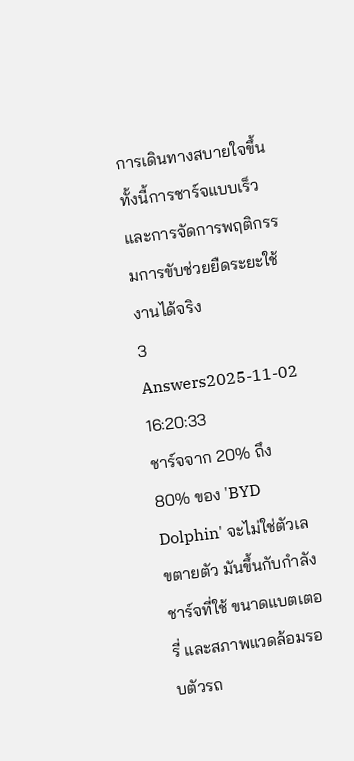การเดินทางสบายใจขึ้น ทั้งนี้การชาร์จแบบเร็วและการจัดการพฤติกรรมการขับช่วยยืดระยะใช้งานได้จริง
3 Answers2025-11-02 16:20:33
ชาร์จจาก 20% ถึง 80% ของ 'BYD Dolphin' จะไม่ใช่ตัวเลขตายตัว มันขึ้นกับกำลังชาร์จที่ใช้ ขนาดแบตเตอรี่ และสภาพแวดล้อมรอบตัวรถ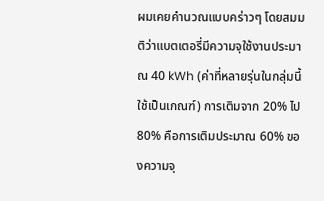ผมเคยคำนวณแบบคร่าวๆ โดยสมมติว่าแบตเตอรี่มีความจุใช้งานประมาณ 40 kWh (ค่าที่หลายรุ่นในกลุ่มนี้ใช้เป็นเกณฑ์) การเติมจาก 20% ไป 80% คือการเติมประมาณ 60% ของความจุ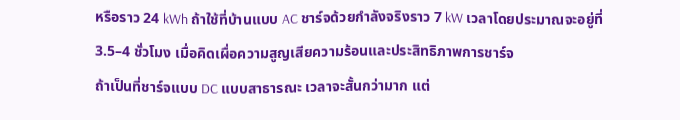หรือราว 24 kWh ถ้าใช้ที่บ้านแบบ AC ชาร์จด้วยกำลังจริงราว 7 kW เวลาโดยประมาณจะอยู่ที่ 3.5–4 ชั่วโมง เมื่อคิดเผื่อความสูญเสียความร้อนและประสิทธิภาพการชาร์จ
ถ้าเป็นที่ชาร์จแบบ DC แบบสาธารณะ เวลาจะสั้นกว่ามาก แต่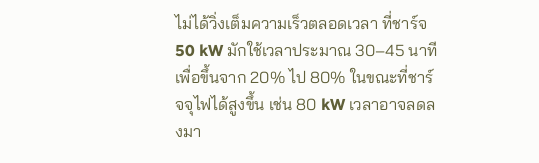ไม่ได้วิ่งเต็มความเร็วตลอดเวลา ที่ชาร์จ 50 kW มักใช้เวลาประมาณ 30–45 นาทีเพื่อขึ้นจาก 20% ไป 80% ในขณะที่ชาร์จจุไฟได้สูงขึ้น เช่น 80 kW เวลาอาจลดลงมา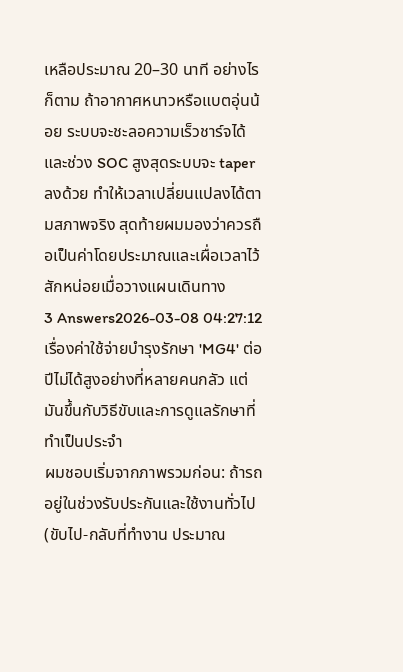เหลือประมาณ 20–30 นาที อย่างไรก็ตาม ถ้าอากาศหนาวหรือแบตอุ่นน้อย ระบบจะชะลอความเร็วชาร์จได้ และช่วง SOC สูงสุดระบบจะ taper ลงด้วย ทำให้เวลาเปลี่ยนแปลงได้ตามสภาพจริง สุดท้ายผมมองว่าควรถือเป็นค่าโดยประมาณและเผื่อเวลาไว้สักหน่อยเมื่อวางแผนเดินทาง
3 Answers2026-03-08 04:27:12
เรื่องค่าใช้จ่ายบำรุงรักษา 'MG4' ต่อปีไม่ได้สูงอย่างที่หลายคนกลัว แต่มันขึ้นกับวิธีขับและการดูแลรักษาที่ทำเป็นประจำ
ผมชอบเริ่มจากภาพรวมก่อน: ถ้ารถอยู่ในช่วงรับประกันและใช้งานทั่วไป (ขับไป-กลับที่ทำงาน ประมาณ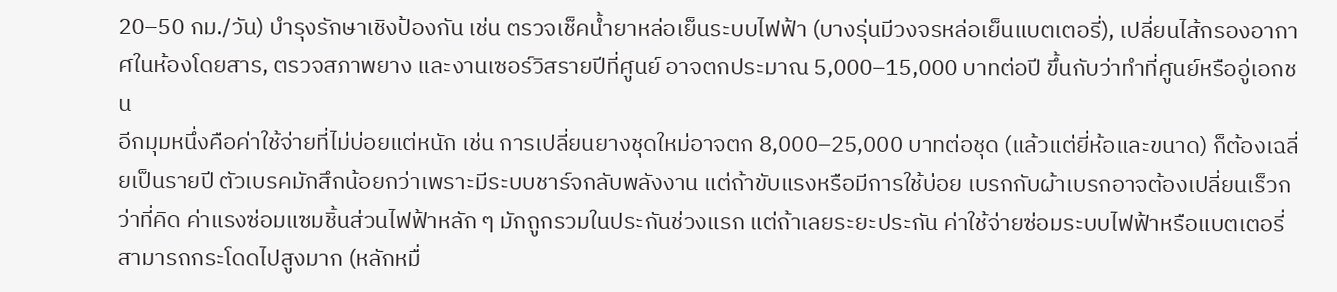20–50 กม./วัน) บำรุงรักษาเชิงป้องกัน เช่น ตรวจเช็คน้ำยาหล่อเย็นระบบไฟฟ้า (บางรุ่นมีวงจรหล่อเย็นแบตเตอรี่), เปลี่ยนไส้กรองอากาศในห้องโดยสาร, ตรวจสภาพยาง และงานเซอร์วิสรายปีที่ศูนย์ อาจตกประมาณ 5,000–15,000 บาทต่อปี ขึ้นกับว่าทำที่ศูนย์หรืออู่เอกชน
อีกมุมหนึ่งคือค่าใช้จ่ายที่ไม่บ่อยแต่หนัก เช่น การเปลี่ยนยางชุดใหม่อาจตก 8,000–25,000 บาทต่อชุด (แล้วแต่ยี่ห้อและขนาด) ก็ต้องเฉลี่ยเป็นรายปี ตัวเบรคมักสึกน้อยกว่าเพราะมีระบบชาร์จกลับพลังงาน แต่ถ้าขับแรงหรือมีการใช้บ่อย เบรกกับผ้าเบรกอาจต้องเปลี่ยนเร็วกว่าที่คิด ค่าแรงซ่อมแซมชิ้นส่วนไฟฟ้าหลัก ๆ มักถูกรวมในประกันช่วงแรก แต่ถ้าเลยระยะประกัน ค่าใช้จ่ายซ่อมระบบไฟฟ้าหรือแบตเตอรี่สามารถกระโดดไปสูงมาก (หลักหมื่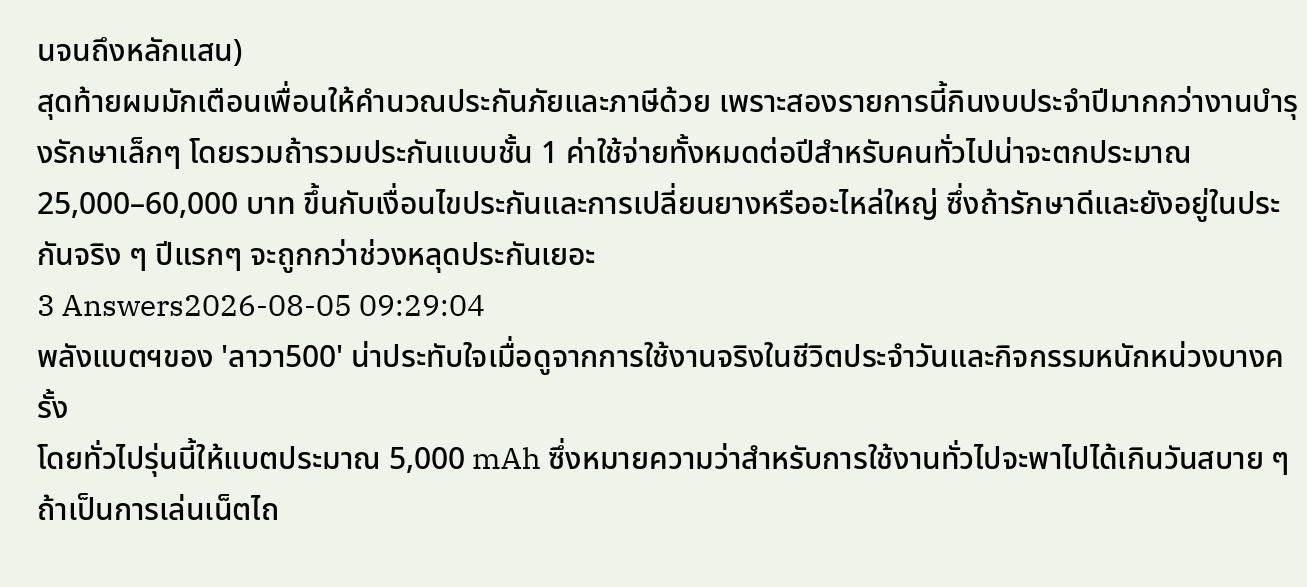นจนถึงหลักแสน)
สุดท้ายผมมักเตือนเพื่อนให้คำนวณประกันภัยและภาษีด้วย เพราะสองรายการนี้กินงบประจำปีมากกว่างานบำรุงรักษาเล็กๆ โดยรวมถ้ารวมประกันแบบชั้น 1 ค่าใช้จ่ายทั้งหมดต่อปีสำหรับคนทั่วไปน่าจะตกประมาณ 25,000–60,000 บาท ขึ้นกับเงื่อนไขประกันและการเปลี่ยนยางหรืออะไหล่ใหญ่ ซึ่งถ้ารักษาดีและยังอยู่ในประกันจริง ๆ ปีแรกๆ จะถูกกว่าช่วงหลุดประกันเยอะ
3 Answers2026-08-05 09:29:04
พลังแบตฯของ 'ลาวา500' น่าประทับใจเมื่อดูจากการใช้งานจริงในชีวิตประจำวันและกิจกรรมหนักหน่วงบางครั้ง
โดยทั่วไปรุ่นนี้ให้แบตประมาณ 5,000 mAh ซึ่งหมายความว่าสำหรับการใช้งานทั่วไปจะพาไปได้เกินวันสบาย ๆ ถ้าเป็นการเล่นเน็ตไถ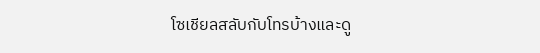โซเชียลสลับกับโทรบ้างและดู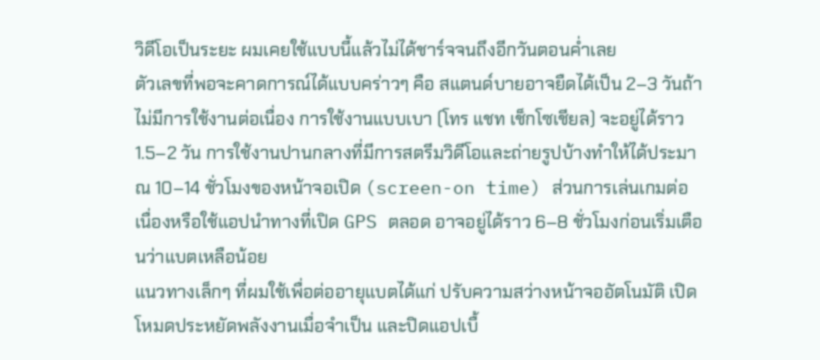วิดีโอเป็นระยะ ผมเคยใช้แบบนี้แล้วไม่ได้ชาร์จจนถึงอีกวันตอนค่ำเลย
ตัวเลขที่พอจะคาดการณ์ได้แบบคร่าวๆ คือ สแตนด์บายอาจยืดได้เป็น 2–3 วันถ้าไม่มีการใช้งานต่อเนื่อง การใช้งานแบบเบา (โทร แชท เช็กโซเชียล) จะอยู่ได้ราว 1.5–2 วัน การใช้งานปานกลางที่มีการสตรีมวิดีโอและถ่ายรูปบ้างทำให้ได้ประมาณ 10–14 ชั่วโมงของหน้าจอเปิด (screen-on time) ส่วนการเล่นเกมต่อเนื่องหรือใช้แอปนำทางที่เปิด GPS ตลอด อาจอยู่ได้ราว 6–8 ชั่วโมงก่อนเริ่มเตือนว่าแบตเหลือน้อย
แนวทางเล็กๆ ที่ผมใช้เพื่อต่ออายุแบตได้แก่ ปรับความสว่างหน้าจออัตโนมัติ เปิดโหมดประหยัดพลังงานเมื่อจำเป็น และปิดแอปเบื้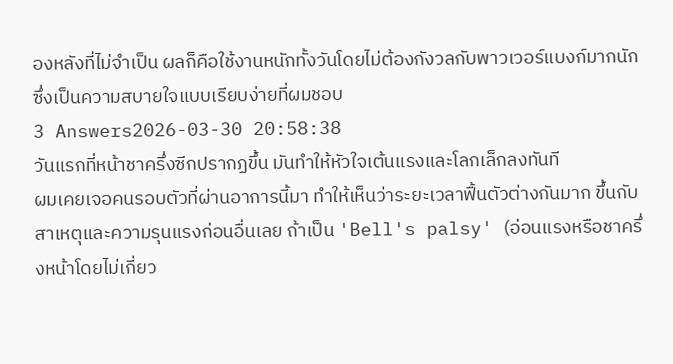องหลังที่ไม่จำเป็น ผลก็คือใช้งานหนักทั้งวันโดยไม่ต้องกังวลกับพาวเวอร์แบงก์มากนัก ซึ่งเป็นความสบายใจแบบเรียบง่ายที่ผมชอบ
3 Answers2026-03-30 20:58:38
วันแรกที่หน้าชาครึ่งซีกปรากฏขึ้น มันทำให้หัวใจเต้นแรงและโลกเล็กลงทันที
ผมเคยเจอคนรอบตัวที่ผ่านอาการนี้มา ทำให้เห็นว่าระยะเวลาฟื้นตัวต่างกันมาก ขึ้นกับสาเหตุและความรุนแรงก่อนอื่นเลย ถ้าเป็น 'Bell's palsy' (อ่อนแรงหรือชาครึ่งหน้าโดยไม่เกี่ยว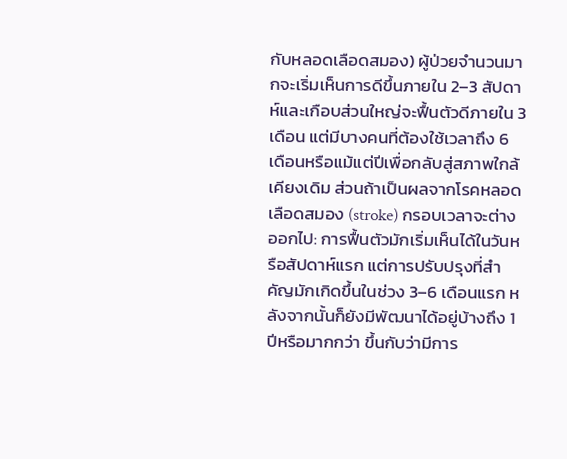กับหลอดเลือดสมอง) ผู้ป่วยจำนวนมากจะเริ่มเห็นการดีขึ้นภายใน 2–3 สัปดาห์และเกือบส่วนใหญ่จะฟื้นตัวดีภายใน 3 เดือน แต่มีบางคนที่ต้องใช้เวลาถึง 6 เดือนหรือแม้แต่ปีเพื่อกลับสู่สภาพใกล้เคียงเดิม ส่วนถ้าเป็นผลจากโรคหลอดเลือดสมอง (stroke) กรอบเวลาจะต่างออกไป: การฟื้นตัวมักเริ่มเห็นได้ในวันหรือสัปดาห์แรก แต่การปรับปรุงที่สำคัญมักเกิดขึ้นในช่วง 3–6 เดือนแรก หลังจากนั้นก็ยังมีพัฒนาได้อยู่บ้างถึง 1 ปีหรือมากกว่า ขึ้นกับว่ามีการ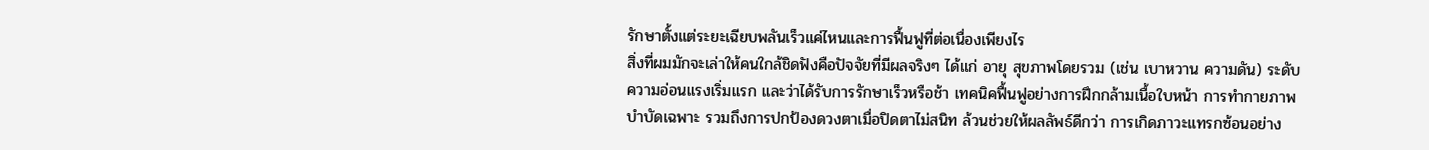รักษาตั้งแต่ระยะเฉียบพลันเร็วแค่ไหนและการฟื้นฟูที่ต่อเนื่องเพียงไร
สิ่งที่ผมมักจะเล่าให้คนใกล้ชิดฟังคือปัจจัยที่มีผลจริงๆ ได้แก่ อายุ สุขภาพโดยรวม (เช่น เบาหวาน ความดัน) ระดับความอ่อนแรงเริ่มแรก และว่าได้รับการรักษาเร็วหรือช้า เทคนิคฟื้นฟูอย่างการฝึกกล้ามเนื้อใบหน้า การทำกายภาพบำบัดเฉพาะ รวมถึงการปกป้องดวงตาเมื่อปิดตาไม่สนิท ล้วนช่วยให้ผลลัพธ์ดีกว่า การเกิดภาวะแทรกซ้อนอย่าง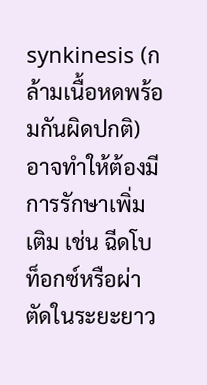synkinesis (กล้ามเนื้อหดพร้อมกันผิดปกติ) อาจทำให้ต้องมีการรักษาเพิ่มเติม เช่น ฉีดโบท็อกซ์หรือผ่าตัดในระยะยาว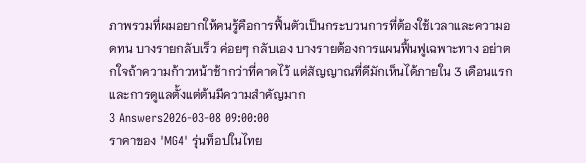ภาพรวมที่ผมอยากให้คนรู้คือการฟื้นตัวเป็นกระบวนการที่ต้องใช้เวลาและความอดทน บางรายกลับเร็ว ค่อยๆ กลับเอง บางรายต้องการแผนฟื้นฟูเฉพาะทาง อย่าตกใจถ้าความก้าวหน้าช้ากว่าที่คาดไว้ แต่สัญญาณที่ดีมักเห็นได้ภายใน 3 เดือนแรก และการดูแลตั้งแต่ต้นมีความสำคัญมาก
3 Answers2026-03-08 09:00:00
ราคาของ 'MG4' รุ่นท็อปในไทย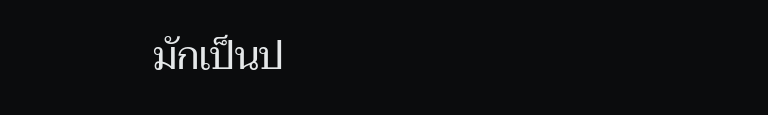มักเป็นป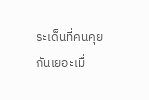ระเด็นที่คนคุยกันเยอะเมื่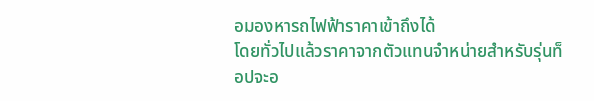อมองหารถไฟฟ้าราคาเข้าถึงได้
โดยทั่วไปแล้วราคาจากตัวแทนจำหน่ายสำหรับรุ่นท็อปจะอ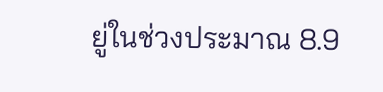ยู่ในช่วงประมาณ 8.9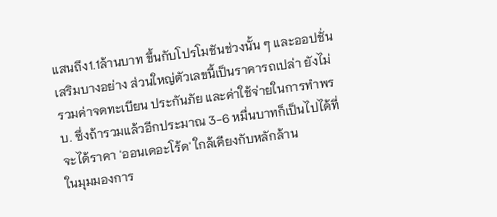แสนถึง1.1ล้านบาท ขึ้นกับโปรโมชันช่วงนั้น ๆ และออปชั่นเสริมบางอย่าง ส่วนใหญ่ตัวเลขนี้เป็นราคารถเปล่า ยังไม่รวมค่าจดทะเบียน ประกันภัย และค่าใช้จ่ายในการทำพรบ. ซึ่งถ้ารวมแล้วอีกประมาณ 3-6 หมื่นบาทก็เป็นไปได้ที่จะได้ราคา 'ออนเดอะโร้ด' ใกล้เคียงกับหลักล้าน
ในมุมมองการ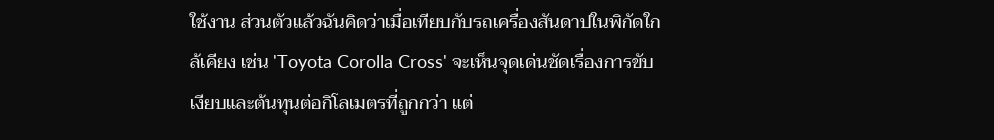ใช้งาน ส่วนตัวแล้วฉันคิดว่าเมื่อเทียบกับรถเครื่องสันดาปในพิกัดใกล้เคียง เช่น 'Toyota Corolla Cross' จะเห็นจุดเด่นชัดเรื่องการขับเงียบและต้นทุนต่อกิโลเมตรที่ถูกกว่า แต่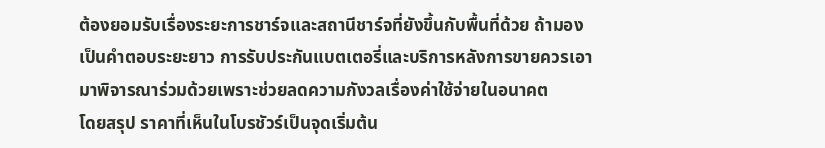ต้องยอมรับเรื่องระยะการชาร์จและสถานีชาร์จที่ยังขึ้นกับพื้นที่ด้วย ถ้ามองเป็นคำตอบระยะยาว การรับประกันแบตเตอรี่และบริการหลังการขายควรเอามาพิจารณาร่วมด้วยเพราะช่วยลดความกังวลเรื่องค่าใช้จ่ายในอนาคต
โดยสรุป ราคาที่เห็นในโบรชัวร์เป็นจุดเริ่มต้น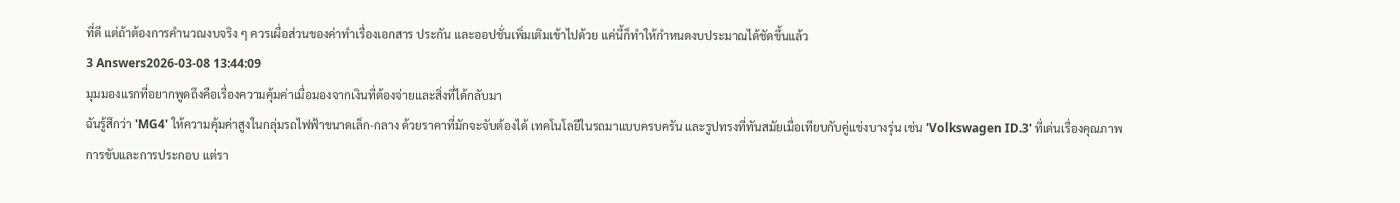ที่ดี แต่ถ้าต้องการคำนวณงบจริง ๆ ควรเผื่อส่วนของค่าทำเรื่องเอกสาร ประกัน และออปชั่นเพิ่มเติมเข้าไปด้วย แค่นี้ก็ทำให้กำหนดงบประมาณได้ชัดขึ้นแล้ว
3 Answers2026-03-08 13:44:09
มุมมองแรกที่อยากพูดถึงคือเรื่องความคุ้มค่าเมื่อมองจากเงินที่ต้องจ่ายและสิ่งที่ได้กลับมา
ฉันรู้สึกว่า 'MG4' ให้ความคุ้มค่าสูงในกลุ่มรถไฟฟ้าขนาดเล็ก-กลาง ด้วยราคาที่มักจะจับต้องได้ เทคโนโลยีในรถมาแบบครบครัน และรูปทรงที่ทันสมัยเมื่อเทียบกับคู่แข่งบางรุ่น เช่น 'Volkswagen ID.3' ที่เด่นเรื่องคุณภาพการขับและการประกอบ แต่รา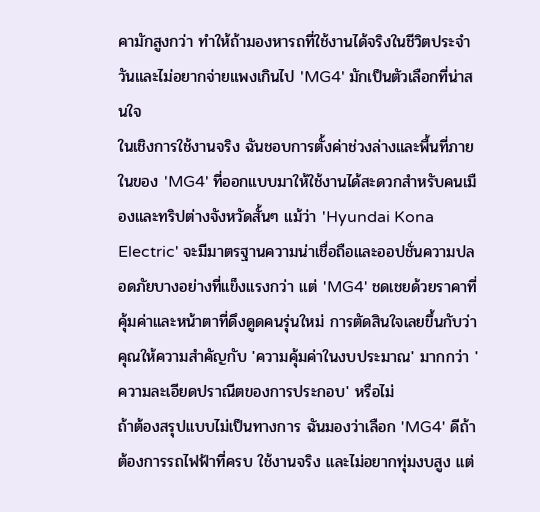คามักสูงกว่า ทำให้ถ้ามองหารถที่ใช้งานได้จริงในชีวิตประจำวันและไม่อยากจ่ายแพงเกินไป 'MG4' มักเป็นตัวเลือกที่น่าสนใจ
ในเชิงการใช้งานจริง ฉันชอบการตั้งค่าช่วงล่างและพื้นที่ภายในของ 'MG4' ที่ออกแบบมาให้ใช้งานได้สะดวกสำหรับคนเมืองและทริปต่างจังหวัดสั้นๆ แม้ว่า 'Hyundai Kona Electric' จะมีมาตรฐานความน่าเชื่อถือและออปชั่นความปลอดภัยบางอย่างที่แข็งแรงกว่า แต่ 'MG4' ชดเชยด้วยราคาที่คุ้มค่าและหน้าตาที่ดึงดูดคนรุ่นใหม่ การตัดสินใจเลยขึ้นกับว่าคุณให้ความสำคัญกับ 'ความคุ้มค่าในงบประมาณ' มากกว่า 'ความละเอียดปราณีตของการประกอบ' หรือไม่
ถ้าต้องสรุปแบบไม่เป็นทางการ ฉันมองว่าเลือก 'MG4' ดีถ้าต้องการรถไฟฟ้าที่ครบ ใช้งานจริง และไม่อยากทุ่มงบสูง แต่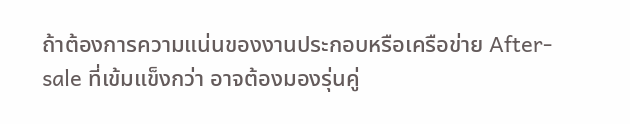ถ้าต้องการความแน่นของงานประกอบหรือเครือข่าย After-sale ที่เข้มแข็งกว่า อาจต้องมองรุ่นคู่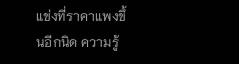แข่งที่ราคาแพงขึ้นอีกนิด ความรู้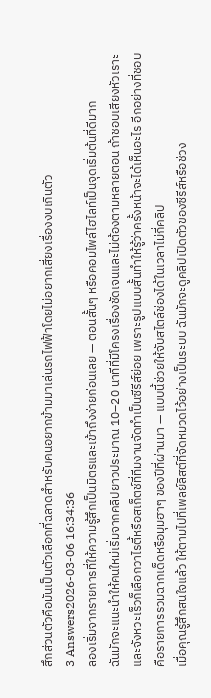สึกส่วนตัวคือมันเป็นตัวเลือกที่ฉลาดสำหรับคนอยากข้ามมาเล่นรถไฟฟ้าโดยไม่อยากเสี่ยงเรื่องงบเกินตัว
3 Answers2026-03-06 16:34:36
ลองเริ่มจากรายการที่ให้ความรู้สึกเป็นมิตรและเข้าถึงง่ายก่อนเลย — ตอนสั้นๆ หรือคอมไพล์ไฮไลท์เป็นจุดเริ่มต้นที่ดีมาก
ฉันมักจะแนะนำให้คนใหม่เริ่มจากคลิปยาวประมาณ 10–20 นาทีที่มีโครงเรื่องชัดเจนและไม่ต้องตามหลายตอน ถ้าชอบเสียงหัวเราะและจังหวะเร็วก็เลือกวาไรตี้หรือสเก็ตช์ที่ทีมงานจัดทำเป็นซีรีส์ย่อย เพราะรูปแบบสั้นทำให้รู้ว่าครั้งหน้าจะได้เห็นอะไร อีกอย่างที่ชอบคือรายการรวมฉากเด็ดหรือมุมฮาๆ ของปีที่ผ่านมา — แบบนี้ช่วยให้จับสไตล์ช่องได้ในเวลาไม่กี่คลิป
เมื่อคุณรู้สึกสนใจแล้ว ให้ตามไปที่เพลย์ลิสต์ที่จัดหมวดไว้อย่างเป็นระบบ ฉันมักจะดูคลิปเปิดตัวของซีรีส์หรือช่วง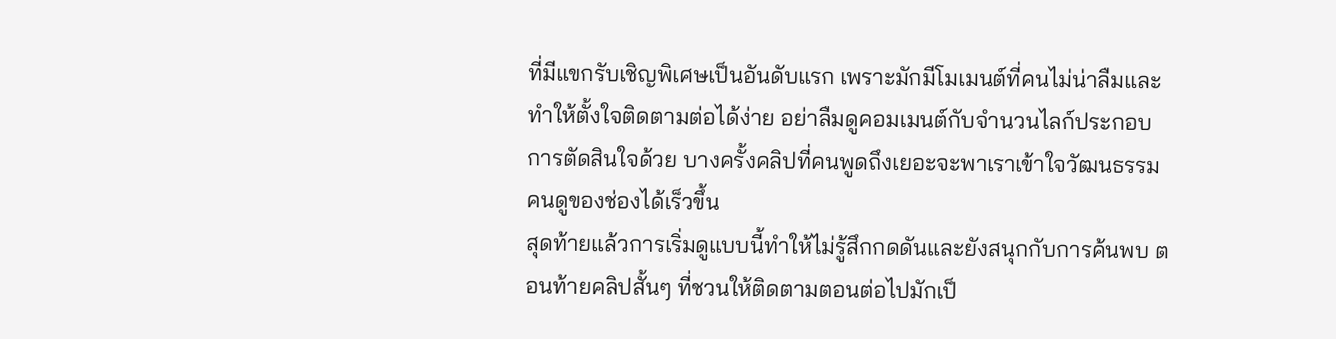ที่มีแขกรับเชิญพิเศษเป็นอันดับแรก เพราะมักมีโมเมนต์ที่คนไม่น่าลืมและทำให้ตั้งใจติดตามต่อได้ง่าย อย่าลืมดูคอมเมนต์กับจำนวนไลก์ประกอบการตัดสินใจด้วย บางครั้งคลิปที่คนพูดถึงเยอะจะพาเราเข้าใจวัฒนธรรมคนดูของช่องได้เร็วขึ้น
สุดท้ายแล้วการเริ่มดูแบบนี้ทำให้ไม่รู้สึกกดดันและยังสนุกกับการค้นพบ ตอนท้ายคลิปสั้นๆ ที่ชวนให้ติดตามตอนต่อไปมักเป็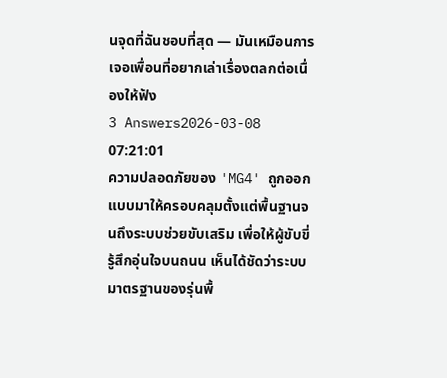นจุดที่ฉันชอบที่สุด — มันเหมือนการเจอเพื่อนที่อยากเล่าเรื่องตลกต่อเนื่องให้ฟัง
3 Answers2026-03-08 07:21:01
ความปลอดภัยของ 'MG4' ถูกออกแบบมาให้ครอบคลุมตั้งแต่พื้นฐานจนถึงระบบช่วยขับเสริม เพื่อให้ผู้ขับขี่รู้สึกอุ่นใจบนถนน เห็นได้ชัดว่าระบบมาตรฐานของรุ่นพื้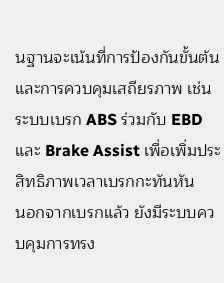นฐานจะเน้นที่การป้องกันขั้นต้นและการควบคุมเสถียรภาพ เช่น ระบบเบรก ABS ร่วมกับ EBD และ Brake Assist เพื่อเพิ่มประสิทธิภาพเวลาเบรกกะทันหัน
นอกจากเบรกแล้ว ยังมีระบบควบคุมการทรง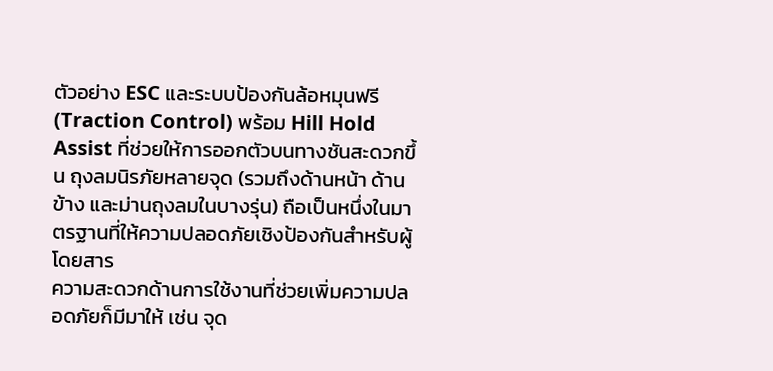ตัวอย่าง ESC และระบบป้องกันล้อหมุนฟรี (Traction Control) พร้อม Hill Hold Assist ที่ช่วยให้การออกตัวบนทางชันสะดวกขึ้น ถุงลมนิรภัยหลายจุด (รวมถึงด้านหน้า ด้านข้าง และม่านถุงลมในบางรุ่น) ถือเป็นหนึ่งในมาตรฐานที่ให้ความปลอดภัยเชิงป้องกันสำหรับผู้โดยสาร
ความสะดวกด้านการใช้งานที่ช่วยเพิ่มความปลอดภัยก็มีมาให้ เช่น จุด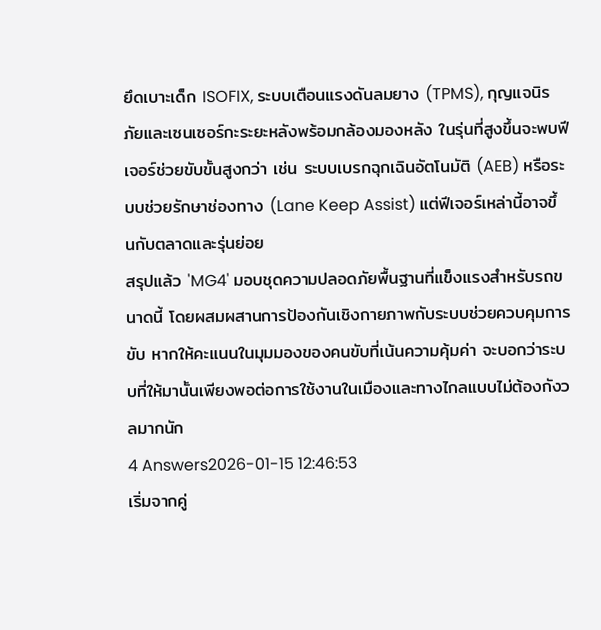ยึดเบาะเด็ก ISOFIX, ระบบเตือนแรงดันลมยาง (TPMS), กุญแจนิรภัยและเซนเซอร์กะระยะหลังพร้อมกล้องมองหลัง ในรุ่นที่สูงขึ้นจะพบฟีเจอร์ช่วยขับขั้นสูงกว่า เช่น ระบบเบรกฉุกเฉินอัตโนมัติ (AEB) หรือระบบช่วยรักษาช่องทาง (Lane Keep Assist) แต่ฟีเจอร์เหล่านี้อาจขึ้นกับตลาดและรุ่นย่อย
สรุปแล้ว 'MG4' มอบชุดความปลอดภัยพื้นฐานที่แข็งแรงสำหรับรถขนาดนี้ โดยผสมผสานการป้องกันเชิงกายภาพกับระบบช่วยควบคุมการขับ หากให้คะแนนในมุมมองของคนขับที่เน้นความคุ้มค่า จะบอกว่าระบบที่ให้มานั้นเพียงพอต่อการใช้งานในเมืองและทางไกลแบบไม่ต้องกังวลมากนัก
4 Answers2026-01-15 12:46:53
เริ่มจากคู่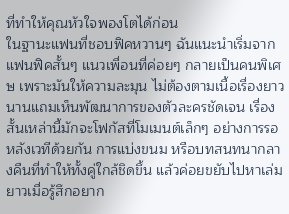ที่ทำให้คุณหัวใจพองโตได้ก่อน
ในฐานะแฟนที่ชอบฟิคหวานๆ ฉันแนะนำเริ่มจากแฟนฟิคสั้นๆ แนวเพื่อนที่ค่อยๆ กลายเป็นคนพิเศษ เพราะมันให้ความละมุน ไม่ต้องตามเนื้อเรื่องยาวนานแถมเห็นพัฒนาการของตัวละครชัดเจน เรื่องสั้นเหล่านี้มักจะโฟกัสที่โมเมนต์เล็กๆ อย่างการรอหลังเวทีด้วยกัน การแบ่งขนม หรือบทสนทนากลางคืนที่ทำให้ทั้งคู่ใกล้ชิดขึ้น แล้วค่อยขยับไปหาเล่มยาวเมื่อรู้สึกอยาก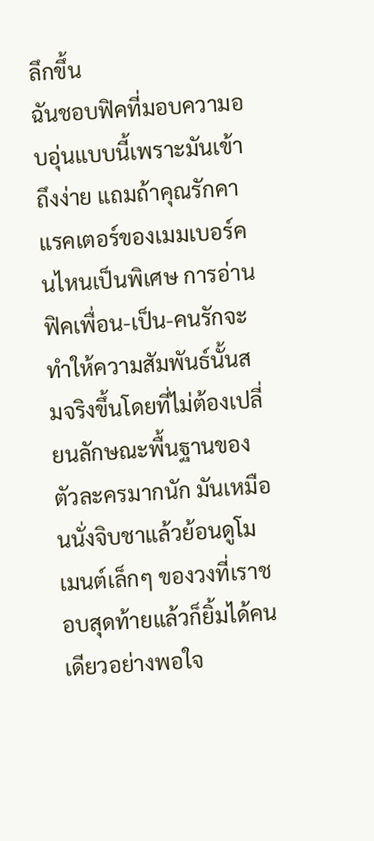ลึกขึ้น
ฉันชอบฟิคที่มอบความอบอุ่นแบบนี้เพราะมันเข้าถึงง่าย แถมถ้าคุณรักคาแรคเตอร์ของเมมเบอร์คนไหนเป็นพิเศษ การอ่านฟิคเพื่อน-เป็น-คนรักจะทำให้ความสัมพันธ์นั้นสมจริงขึ้นโดยที่ไม่ต้องเปลี่ยนลักษณะพื้นฐานของตัวละครมากนัก มันเหมือนนั่งจิบชาแล้วย้อนดูโมเมนต์เล็กๆ ของวงที่เราชอบสุดท้ายแล้วก็ยิ้มได้คนเดียวอย่างพอใจ